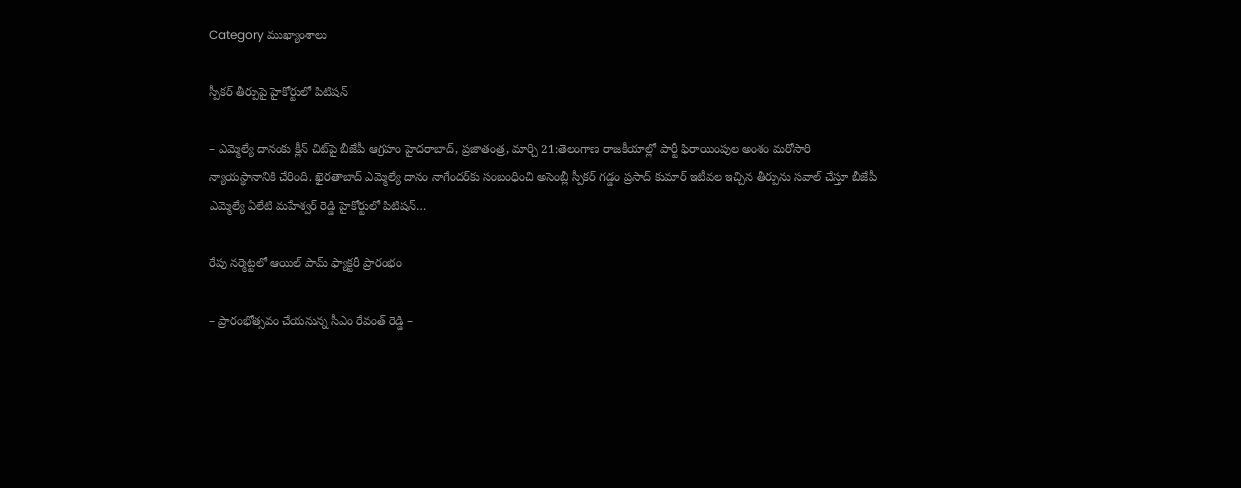Category ముఖ్యాంశాలు

స్పీకర్‌ ‌తీర్పుపై హైకోర్టులో పిటిషన్‌

– ఎమ్మెల్యే దానంకు క్లీన్‌ ‌చిట్‌పై బీజేపీ ఆగ్రహం ‌హైదరాబాద్‌, ప్రజాతంత్ర, మార్చి 21:తెలంగాణ రాజకీయాల్లో పార్టీ ఫిరాయింపుల అంశం మరోసారి న్యాయస్థానానికి చేరింది. ఖైరతాబాద్‌ ఎమ్మెల్యే దానం నాగేందర్‌కు సంబంధించి అసెంబ్లీ స్పీకర్‌ ‌గడ్డం ప్రసాద్‌ ‌కుమార్‌ ఇటీవల ఇచ్చిన తీర్పును సవాల్‌ ‌చేస్తూ బీజేపీ ఎమ్మెల్యే ఏలేటి మహేశ్వర్‌ ‌రెడ్డి హైకోర్టులో పిటిషన్‌…

రేపు నర్మెట్టలో ఆయిల్ పామ్ ఫ్యాక్టరీ ప్రారంభం

– ప్రారంభోత్స‌వం చేయనున్న సీఎం రేవంత్ రెడ్డి –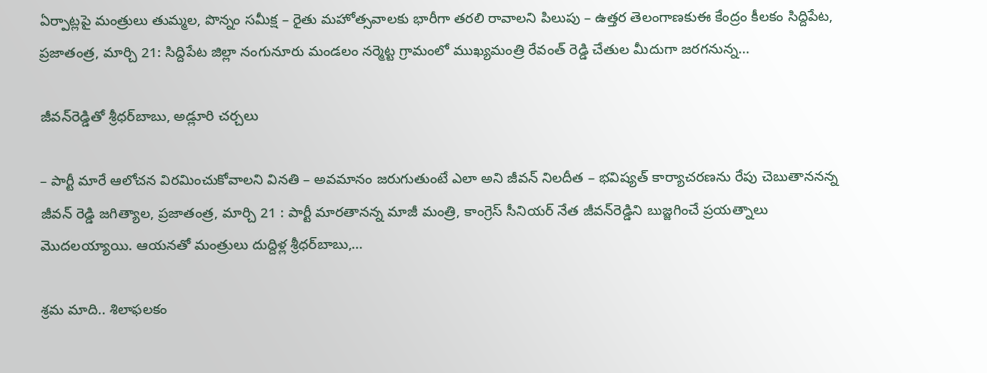ఏర్పాట్లపై మంత్రులు తుమ్మల, పొన్నం సమీక్ష – రైతు మహోత్సవాలకు భారీగా తరలి రావాలని పిలుపు – ఉత్తర తెలంగాణకుఈ కేంద్రం కీలకం సిద్దిపేట, ప్రజాతంత్ర, మార్చి 21: సిద్దిపేట జిల్లా నంగునూరు మండలం నర్మెట్ట గ్రామంలో ముఖ్యమంత్రి రేవంత్ రెడ్డి చేతుల మీదుగా జరగనున్న…

జీవన్‌రెడ్డితో శ్రీధర్‌బాబు, అడ్లూరి చర్చలు

– పార్టీ మారే ఆలోచన విరమించుకోవాలని వినతి – అవమానం జరుగుతుంటే ఎలా అని జీవన్ నిలదీత – భవిష్యత్ కార్యాచరణను రేపు చెబుతాననన్న జీవన్ రెడ్డి జగిత్యాల, ప్రజాతంత్ర, మార్చి 21 : పార్టీ మారతానన్న మాజీ మంత్రి, కాంగ్రెస్ సీనియర్ నేత జీవన్‌రెడ్డిని బుజ్జగించే ప్రయత్నాలు మొదలయ్యాయి. ఆయనతో మంత్రులు దుద్దిళ్ల శ్రీధర్‌బాబు,…

శ్రమ మాది.. శిలాఫలకం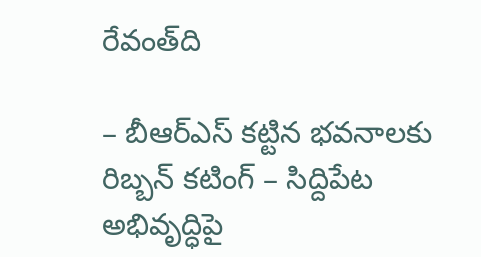రేవంత్‌ది

– బీఆర్‌ఎస్ కట్టిన భవనాలకు రిబ్బన్ కటింగ్ – సిద్దిపేట అభివృద్ధిపై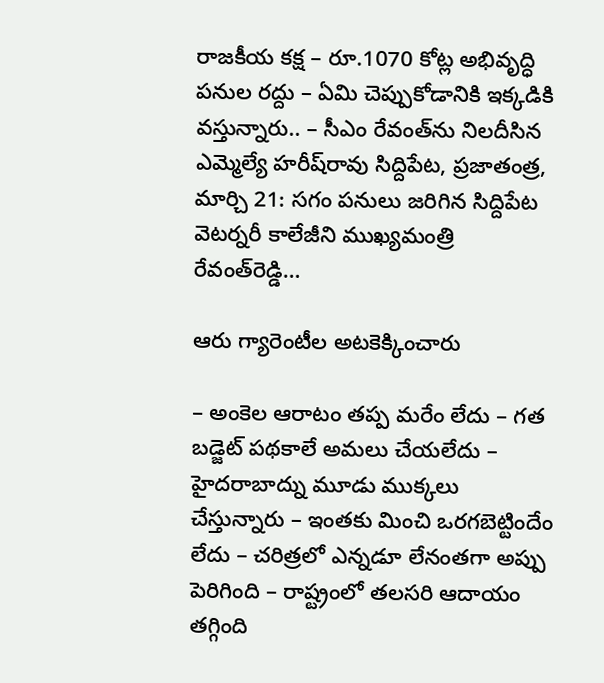రాజకీయ కక్ష – రూ.1070 కోట్ల అభివృద్ధి పనుల రద్దు – ఏమి చెప్పుకోడానికి ఇక్కడికి వస్తున్నారు.. – సీఎం రేవంత్‌ను నిలదీసిన ఎమ్మెల్యే హరీష్‌రావు సిద్దిపేట, ప్రజాతంత్ర, మార్చి 21: సగం పనులు జరిగిన సిద్దిపేట వెటర్నరీ కాలేజీని ముఖ్యమంత్రి రేవంత్‌రెడ్డి…

ఆరు గ్యారెంటీల అట‌కెక్కించారు

– అంకెల ఆరాటం తప్ప మరేం లేదు – గత బడ్జెట్ పథకాలే అమలు చేయలేదు – హైదరాబాద్ను మూడు ముక్కలు చేస్తున్నారు – ఇంతకు మించి ఒరగబెట్టిందేం లేదు – చరిత్రలో ఎన్నడూ లేనంతగా అప్పు పెరిగింది – రాష్ట్రంలో తలసరి ఆదాయం తగ్గింది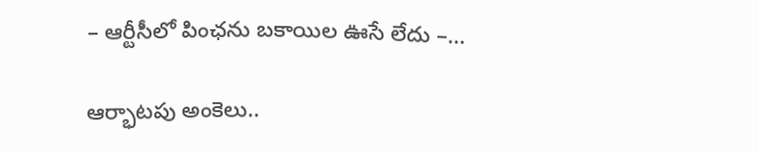– ఆర్టీసీలో పింఛను బకాయిల ఊసే లేదు –…

ఆర్భాటపు అంకెలు..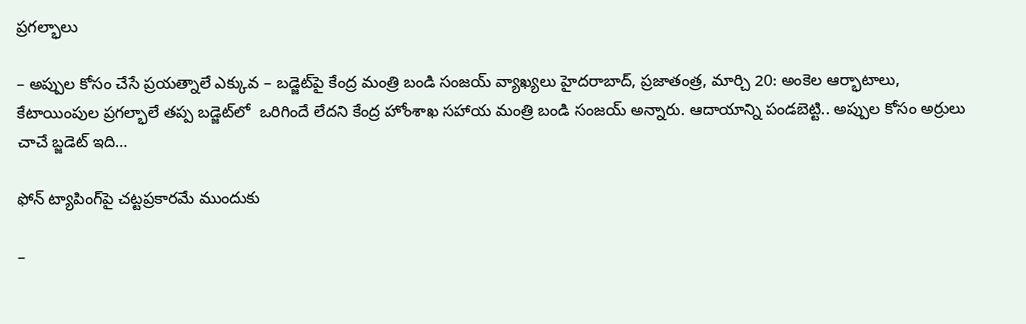ప్రగల్భాలు

– అప్పుల కోసం చేసే ప్రయత్నాలే ఎక్కువ – బడ్జెట్‌పై కేంద్ర మంత్రి బండి సంజయ్‌ ‌వ్యాఖ్యలు హైదరాబాద్‌, ప్ర‌జాతంత్ర‌, మార్చి 20: అంకెల ఆర్భాటాలు, కేటాయింపుల ప్రగల్భాలే తప్ప బడ్జెట్‌లో  ఒరిగిందే లేదని కేంద్ర హోంశాఖ సహాయ మంత్రి బండి సంజయ్‌ అన్నారు. ఆదాయాన్ని పండబెట్టి.. అప్పుల కోసం అర్రులు చాచే బ్జడెట్‌ ఇది…

ఫోన్‌ ‌ట్యాపింగ్‌పై చట్టప్రకారమే ముందుకు

–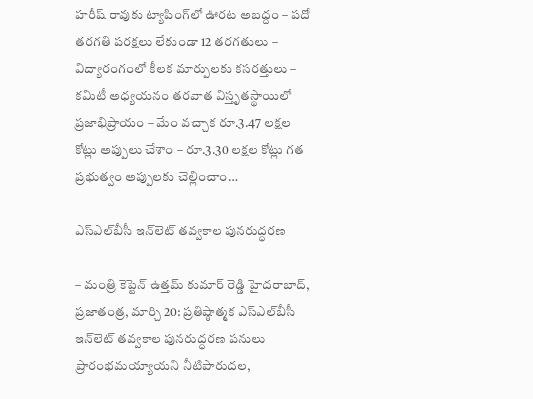హరీష్‌ ‌రావుకు ట్యాపింగ్‌లో ఊరట అబద్దం – పదో తరగతి పరక్షలు లేకుండా 12 తరగతులు – విద్యారంగంలో కీలక మార్పులకు కసరత్తులు – కమిటీ అధ్యయనం తరవాత విస్తృతస్థాయిలో ప్రజాభిప్రాయం – మేం వచ్చాక రూ.3.47 లక్షల కోట్లు అప్పులు చేశాం – రూ.3.30 లక్షల కోట్లు గత ప్రభుత్వం అప్పులకు చెల్లించాం…

ఎస్‌ఎల్‌బీసీ ఇన్‌లెట్ తవ్వకాల పునరుద్ధరణ

– మంత్రి కెప్టెన్ ఉత్తమ్ కుమార్ రెడ్డి హైదరాబాద్, ప్రజాతంత్ర, మార్చి 20: ప్రతిష్ఠాత్మక ఎస్‌ఎల్‌బీసీ ఇన్‌లెట్ తవ్వకాల పునరుద్ధరణ పనులు ప్రారంభమయ్యాయని నీటిపారుదల,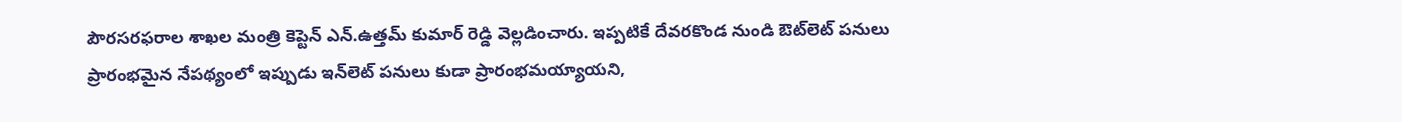పౌరసరఫరాల శాఖ‌ల మంత్రి కెప్టెన్ ఎన్.ఉత్తమ్ కుమార్ రెడ్డి వెల్లడించారు. ఇప్పటికే దేవరకొండ నుండి ఔట్‌లెట్ పనులు ప్రారంభమైన నేపథ్యంలో ఇప్పుడు ఇన్‌లెట్ పనులు కుడా ప్రారంభమయ్యాయని,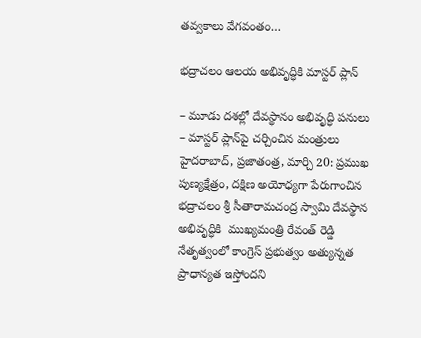తవ్వకాలు వేగవంతం…

భద్రాచలం ఆల‌య‌ అభివృద్ధికి మాస్టర్‌ ‌ప్లాన్‌

– మూడు దశల్లో దేవస్థానం అభివృద్ధి పనులు – మాస్టర్‌ ‌ప్లాన్‌పై చర్చించిన మంత్రులు హైదరాబాద్‌, ప్రజాతంత్ర, మార్చి 20: ప్రముఖ పుణ్యక్షేత్రం, దక్షిణ అయోధ్యగా పేరుగాంచిన భద్రాచలం శ్రీ సీతారామచంద్ర స్వామి దేవస్థాన అభివృద్ధికి  ముఖ్యమంత్రి రేవంత్‌ ‌రెడ్డి నేతృత్వంలో కాంగ్రెస్‌ ‌ప్రభుత్వం అత్యున్నత ప్రాధాన్యత ఇస్తోందని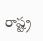రాష్ట్ర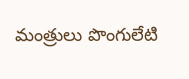మంత్రులు పొంగులేటి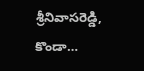శ్రీనివాసరెడ్డి, కొండా…